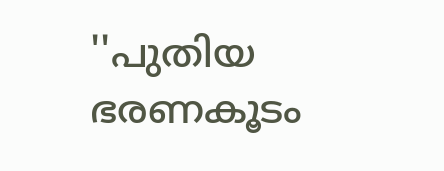''പുതിയ ഭരണകൂടം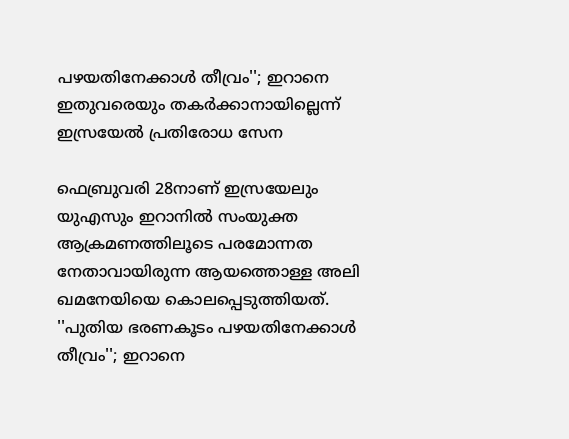പഴയതിനേക്കാള്‍ തീവ്രം''; ഇറാനെ ഇതുവരെയും തകര്‍ക്കാനായില്ലെന്ന് ഇസ്രയേല്‍ പ്രതിരോധ സേന

ഫെബ്രുവരി 28നാണ് ഇസ്രയേലും യുഎസും ഇറാനില്‍ സംയുക്ത ആക്രമണത്തിലൂടെ പരമോന്നത നേതാവായിരുന്ന ആയത്തൊള്ള അലി ഖമനേയിയെ കൊലപ്പെടുത്തിയത്.
''പുതിയ ഭരണകൂടം പഴയതിനേക്കാള്‍ തീവ്രം''; ഇറാനെ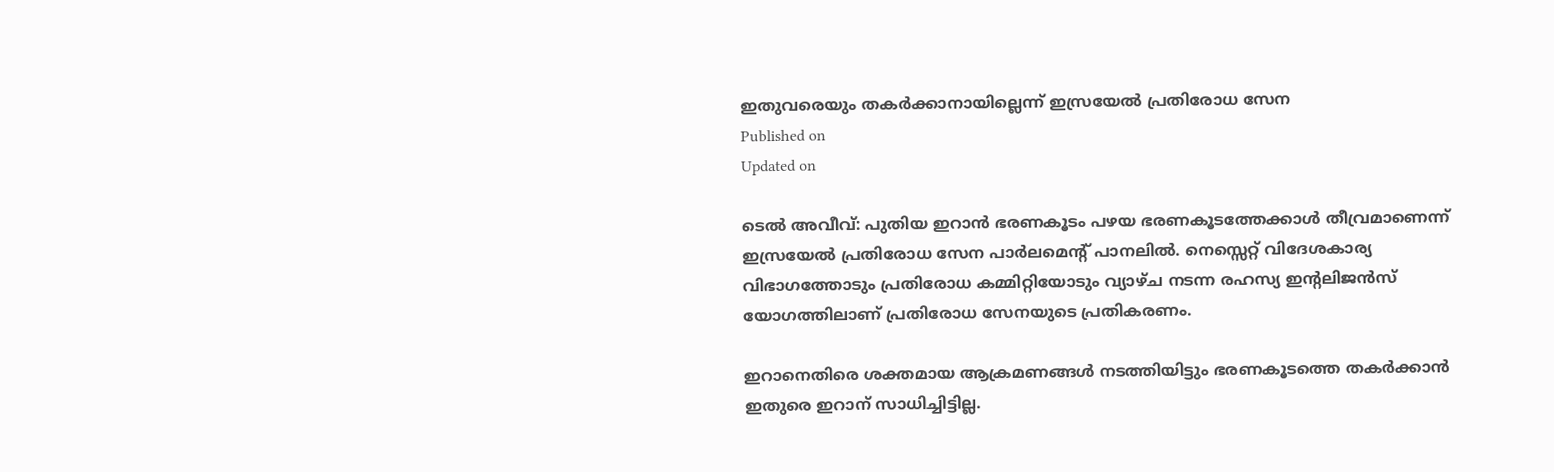ഇതുവരെയും തകര്‍ക്കാനായില്ലെന്ന് ഇസ്രയേല്‍ പ്രതിരോധ സേന
Published on
Updated on

ടെൽ അവീവ്: പുതിയ ഇറാന്‍ ഭരണകൂടം പഴയ ഭരണകൂടത്തേക്കാള്‍ തീവ്രമാണെന്ന് ഇസ്രയേല്‍ പ്രതിരോധ സേന പാര്‍ലമെന്റ് പാനലില്‍. നെസ്സെറ്റ് വിദേശകാര്യ വിഭാഗത്തോടും പ്രതിരോധ കമ്മിറ്റിയോടും വ്യാഴ്ച നടന്ന രഹസ്യ ഇന്റലിജന്‍സ് യോഗത്തിലാണ് പ്രതിരോധ സേനയുടെ പ്രതികരണം.

ഇറാനെതിരെ ശക്തമായ ആക്രമണങ്ങള്‍ നടത്തിയിട്ടും ഭരണകൂടത്തെ തകര്‍ക്കാന്‍ ഇതുരെ ഇറാന് സാധിച്ചിട്ടില്ല.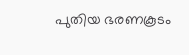പുതിയ ഭരണകൂടം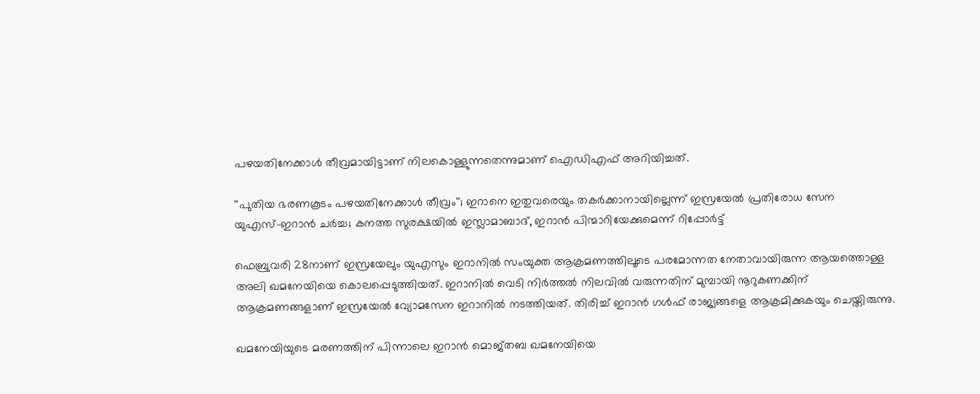പഴയതിനേക്കാള്‍ തീവ്രമായിട്ടാണ് നിലകൊള്ളുന്നതെന്നുമാണ് ഐഡിഎഫ് അറിയിച്ചത്.

''പുതിയ ഭരണകൂടം പഴയതിനേക്കാള്‍ തീവ്രം''; ഇറാനെ ഇതുവരെയും തകര്‍ക്കാനായില്ലെന്ന് ഇസ്രയേല്‍ പ്രതിരോധ സേന
യുഎസ്-ഇറാൻ ചർച്ച; കനത്ത സുരക്ഷയിൽ ഇസ്ലാമാബാദ്, ഇറാൻ പിന്മാറിയേക്കുമെന്ന് റിപ്പോർട്ട്

ഫെബ്രുവരി 28നാണ് ഇസ്രയേലും യുഎസും ഇറാനില്‍ സംയുക്ത ആക്രമണത്തിലൂടെ പരമോന്നത നേതാവായിരുന്ന ആയത്തൊള്ള അലി ഖമനേയിയെ കൊലപ്പെടുത്തിയത്. ഇറാനില്‍ വെടി നിര്‍ത്തല്‍ നിലവില്‍ വരുന്നതിന് മുമ്പായി നൂറുകണക്കിന് ആക്രമണങ്ങളാണ് ഇസ്രയേല്‍ വ്യോമസേന ഇറാനില്‍ നടത്തിയത്. തിരിച്ച് ഇറാന്‍ ഗള്‍ഫ് രാജ്യങ്ങളെ ആക്രമിക്കുകയും ചെയ്തിരുന്നു.

ഖമനേയിയുടെ മരണത്തിന് പിന്നാലെ ഇറാന്‍ മൊജ്തബ ഖമനേയിയെ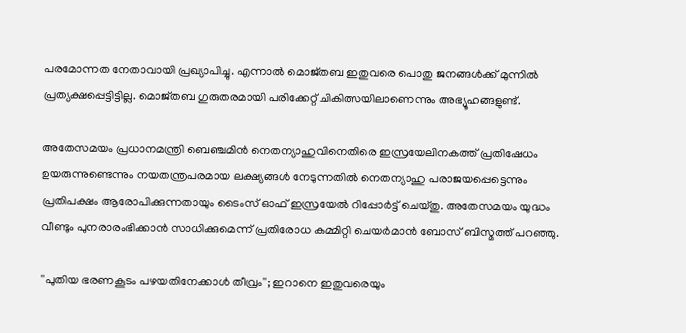പരമോന്നത നേതാവായി പ്രഖ്യാപിച്ചു. എന്നാല്‍ മൊജ്തബ ഇതുവരെ പൊതു ജനങ്ങള്‍ക്ക് മുന്നില്‍ പ്രത്യക്ഷപ്പെട്ടിട്ടില്ല. മൊജ്തബ ഗുരുതരമായി പരിക്കേറ്റ് ചികിത്സയിലാണെന്നും അഭ്യൂഹങ്ങളുണ്ട്.

അതേസമയം പ്രധാനമന്ത്രി ബെഞ്ചമിന്‍ നെതന്യാഹുവിനെതിരെ ഇസ്രയേലിനകത്ത് പ്രതിഷേധം ഉയരുന്നുണ്ടെന്നും നയതന്ത്രപരമായ ലക്ഷ്യങ്ങള്‍ നേടുന്നതില്‍ നെതന്യാഹു പരാജയപ്പെട്ടെന്നും പ്രതിപക്ഷം ആരോപിക്കുന്നതായും ടൈംസ് ഓഫ് ഇസ്രയേല്‍ റിപ്പോര്‍ട്ട് ചെയ്തു. അതേസമയം യുദ്ധം വീണ്ടും പുനരാരംഭിക്കാന്‍ സാധിക്കുമെന്ന് പ്രതിരോധ കമ്മിറ്റി ചെയര്‍മാന്‍ ബോസ് ബിസ്മത്ത് പറഞ്ഞു.

''പുതിയ ഭരണകൂടം പഴയതിനേക്കാള്‍ തീവ്രം''; ഇറാനെ ഇതുവരെയും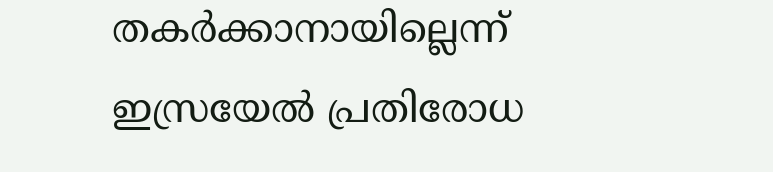തകര്‍ക്കാനായില്ലെന്ന് ഇസ്രയേല്‍ പ്രതിരോധ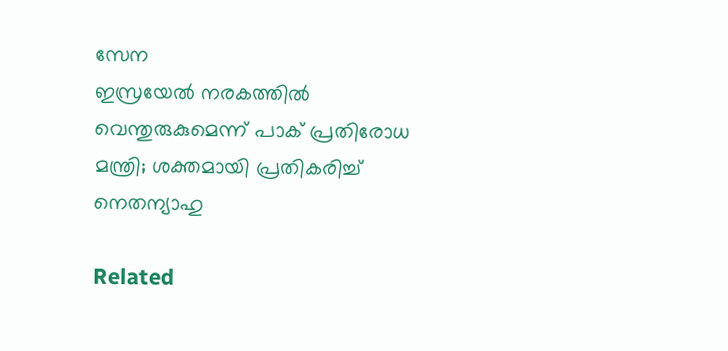സേന
ഇസ്രയേല്‍ നരകത്തില്‍ വെന്തുരുകുമെന്ന് പാക് പ്രതിരോധ മന്ത്രി; ശക്തമായി പ്രതികരിച്ച് നെതന്യാഹു

Related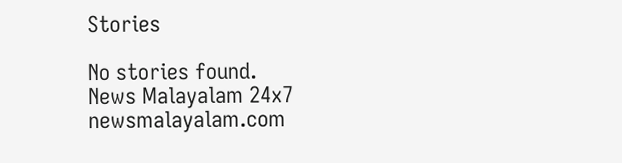Stories

No stories found.
News Malayalam 24x7
newsmalayalam.com